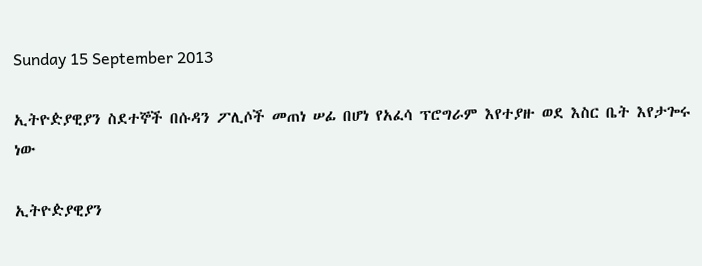Sunday 15 September 2013

ኢትዮዽያዊያን ስደተኞች በሱዳን ፖሊሶች መጠነ ሠፊ በሆነ የአፈሳ ፕሮግራም እየተያዙ ወደ እስር ቤት እየታጐሩ ነው

ኢትዮዽያዊያን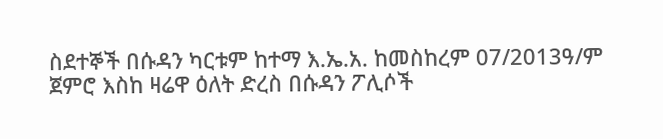ስደተኞች በሱዳን ካርቱም ከተማ እ.ኤ.አ. ከመስከረም 07/2013ዓ/ም ጀምሮ እስከ ዛሬዋ ዕለት ድረስ በሱዳን ፖሊሶች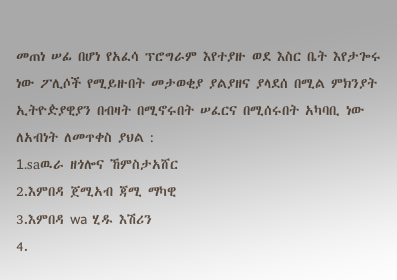መጠነ ሠፊ በሆነ የአፈሳ ፕሮግራም እየተያዙ ወደ እስር ቤት እየታጐሩ ነው ፖሊሶች የሚይዙበት መታወቂያ ያልያዘና ያላደሰ በሚል ምክንያት ኢትዮዽያዊያን በብዛት በሚኖሩበት ሠፈርና በሚሰሩበት አካባቢ ነው ለአብነት ለመጥቀስ ያህል :
1.saዉራ ዘጎሎና ኸምስታአሸር
2.እምበዳ ጀሚአብ ጃሚ ማካዊ
3.እምበዳ wa ሂዱ እሽሪን
4.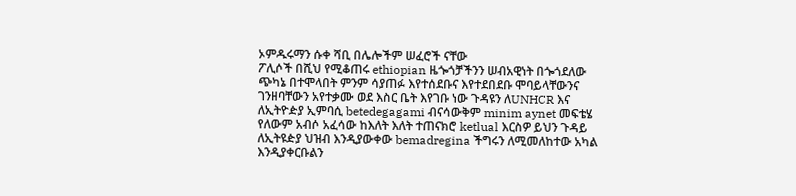ኦምዱሩማን ሱቀ ሻቢ በሌሎችም ሠፈሮች ናቸው
ፖሊሶች በሺህ የሚቆጠሩ ethiopian ዜጐጎቻችንን ሠብአዊነት በጐጎደለው ጭካኔ በተሞላበት ምንም ሳያጠፉ እየተሰደቡና እየተደበደቡ ሞባይላቸውንና ገንዘባቸውን አየተቃሙ ወደ እስር ቤት እየገቡ ነው ጉዳዩን ለUNHCR እና ለኢትዮዽያ ኢምባሲ betedegagami ብናሳውቅም minim aynet መፍቴሄ የለውም አብሶ አፈሳው ከእለት እለት ተጠናክሮ ketlual እርስዎ ይህን ጉዳይ ለኢትዩዽያ ህዝብ እንዲያውቀው bemadregina ችግሩን ለሚመለከተው አካል እንዲያቀርቡልን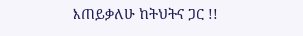እጠይቃለሁ ከትህትና ጋር !!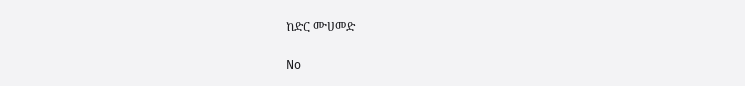ከድር ሙሀመድ

No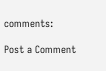comments:

Post a Comment